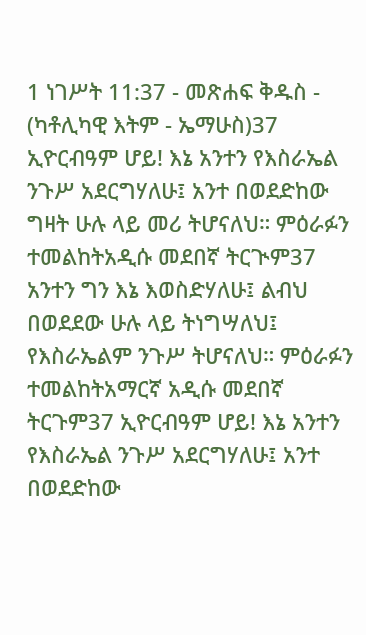1 ነገሥት 11:37 - መጽሐፍ ቅዱስ - (ካቶሊካዊ እትም - ኤማሁስ)37 ኢዮርብዓም ሆይ! እኔ አንተን የእስራኤል ንጉሥ አደርግሃለሁ፤ አንተ በወደድከው ግዛት ሁሉ ላይ መሪ ትሆናለህ። ምዕራፉን ተመልከትአዲሱ መደበኛ ትርጒም37 አንተን ግን እኔ እወስድሃለሁ፤ ልብህ በወደደው ሁሉ ላይ ትነግሣለህ፤ የእስራኤልም ንጉሥ ትሆናለህ። ምዕራፉን ተመልከትአማርኛ አዲሱ መደበኛ ትርጉም37 ኢዮርብዓም ሆይ! እኔ አንተን የእስራኤል ንጉሥ አደርግሃለሁ፤ አንተ በወደድከው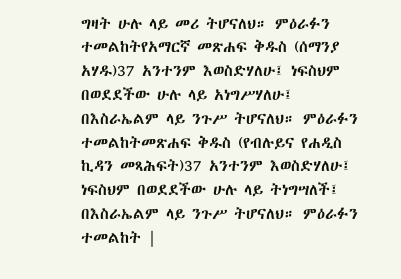ግዛት ሁሉ ላይ መሪ ትሆናለህ። ምዕራፉን ተመልከትየአማርኛ መጽሐፍ ቅዱስ (ሰማንያ አሃዱ)37 አንተንም እወስድሃለሁ፤ ነፍስህም በወደደችው ሁሉ ላይ አነግሥሃለሁ፤ በእስራኤልም ላይ ንጉሥ ትሆናለህ። ምዕራፉን ተመልከትመጽሐፍ ቅዱስ (የብሉይና የሐዲስ ኪዳን መጻሕፍት)37 አንተንም እወስድሃለሁ፤ ነፍስህም በወደደችው ሁሉ ላይ ትነግሣለች፤ በእስራኤልም ላይ ንጉሥ ትሆናለህ። ምዕራፉን ተመልከት |